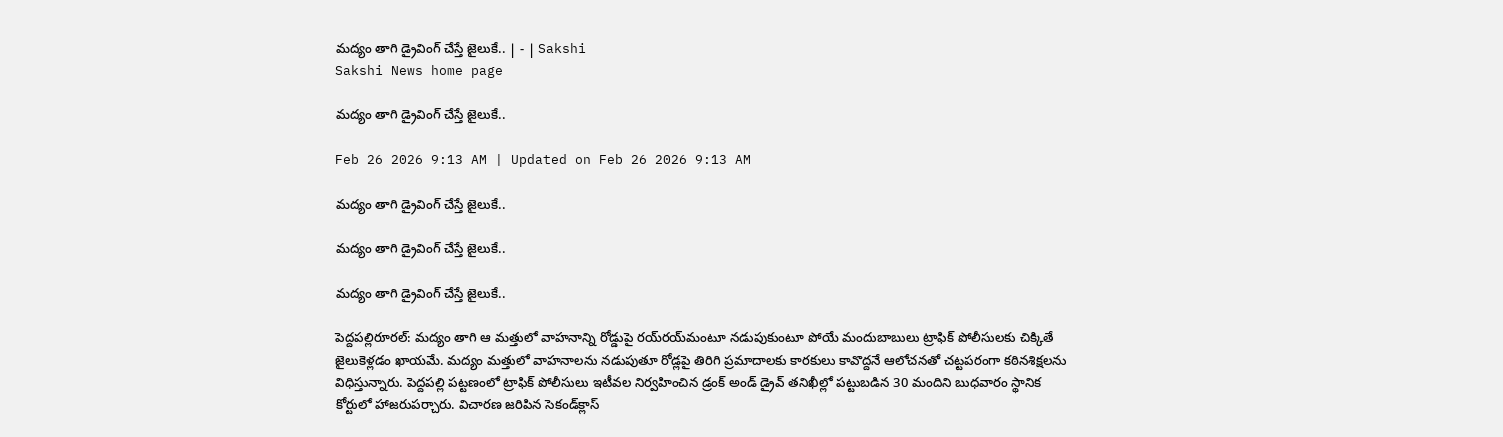మద్యం తాగి డ్రైవింగ్‌ చేస్తే జైలుకే.. | - | Sakshi
Sakshi News home page

మద్యం తాగి డ్రైవింగ్‌ చేస్తే జైలుకే..

Feb 26 2026 9:13 AM | Updated on Feb 26 2026 9:13 AM

మద్యం తాగి డ్రైవింగ్‌ చేస్తే జైలుకే..

మద్యం తాగి డ్రైవింగ్‌ చేస్తే జైలుకే..

మద్యం తాగి డ్రైవింగ్‌ చేస్తే జైలుకే..

పెద్దపల్లిరూరల్‌: మద్యం తాగి ఆ మత్తులో వాహనాన్ని రోడ్డుపై రయ్‌రయ్‌మంటూ నడుపుకుంటూ పోయే మందుబాబులు ట్రాఫిక్‌ పోలీసులకు చిక్కితే జైలుకెళ్లడం ఖాయమే. మద్యం మత్తులో వాహనాలను నడుపుతూ రోడ్లపై తిరిగి ప్రమాదాలకు కారకులు కావొద్దనే ఆలోచనతో చట్టపరంగా కఠినశిక్షలను విధిస్తున్నారు. పెద్దపల్లి పట్టణంలో ట్రాఫిక్‌ పోలీసులు ఇటీవల నిర్వహించిన డ్రంక్‌ అండ్‌ డ్రైవ్‌ తనిఖీల్లో పట్టుబడిన 30 మందిని బుధవారం స్థానిక కోర్టులో హాజరుపర్చారు. విచారణ జరిపిన సెకండ్‌క్లాస్‌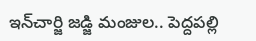ఇన్‌చార్జి జడ్జి మంజుల.. పెద్దపల్లి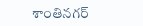శాంతినగర్‌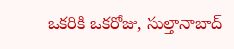ఒకరికి ఒకరోజు, సుల్తానాబాద్‌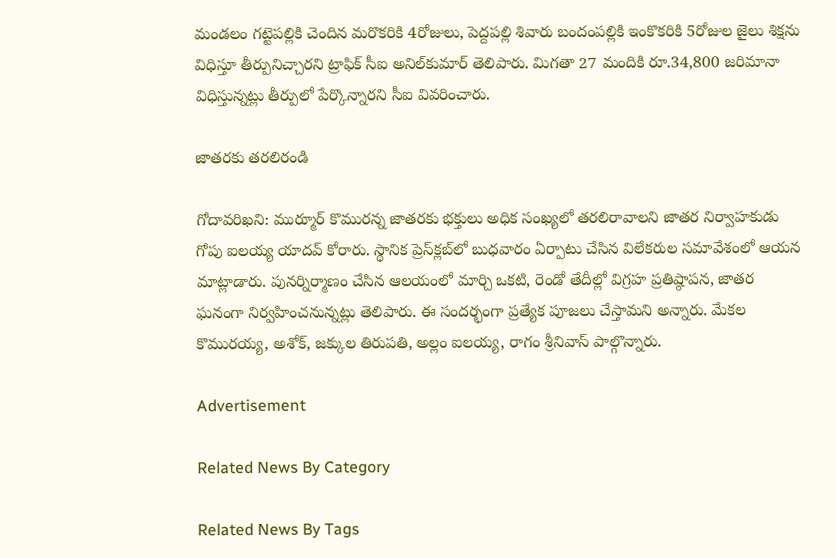మండలం గట్టెపల్లికి చెందిన మరొకరికి 4రోజులు, పెద్దపల్లి శివారు బందంపల్లికి ఇంకొకరికి 5రోజుల జైలు శిక్షను విధిస్తూ తీర్పునిచ్చారని ట్రాఫిక్‌ సీఐ అనిల్‌కుమార్‌ తెలిపారు. మిగతా 27 మందికి రూ.34,800 జరిమానా విధిస్తున్నట్లు తీర్పులో పేర్కొన్నారని సీఐ వివరించారు.

జాతరకు తరలిరండి

గోదావరిఖని: ముర్మూర్‌ కొమురన్న జాతరకు భక్తులు అధిక సంఖ్యలో తరలిరావాలని జాతర నిర్వాహకుడు గోపు ఐలయ్య యాదవ్‌ కోరారు. స్థానిక ప్రెస్‌క్లబ్‌లో బుధవారం ఏర్పాటు చేసిన విలేకరుల సమావేశంలో ఆయన మాట్లాడారు. పునర్నిర్మాణం చేసిన ఆలయంలో మార్చి ఒకటి, రెండో తేదీల్లో విగ్రహ ప్రతిష్ఠాపన, జాతర ఘనంగా నిర్వహించనున్నట్లు తెలిపారు. ఈ సందర్భంగా ప్రత్యేక పూజలు చేస్తామని అన్నారు. మేకల కొమురయ్య, అశోక్‌, జక్కుల తిరుపతి, అల్లం ఐలయ్య, రాగం శ్రీనివాస్‌ పాల్గొన్నారు.

Advertisement

Related News By Category

Related News By Tags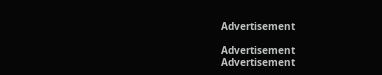Advertisement

Advertisement
Advertisement